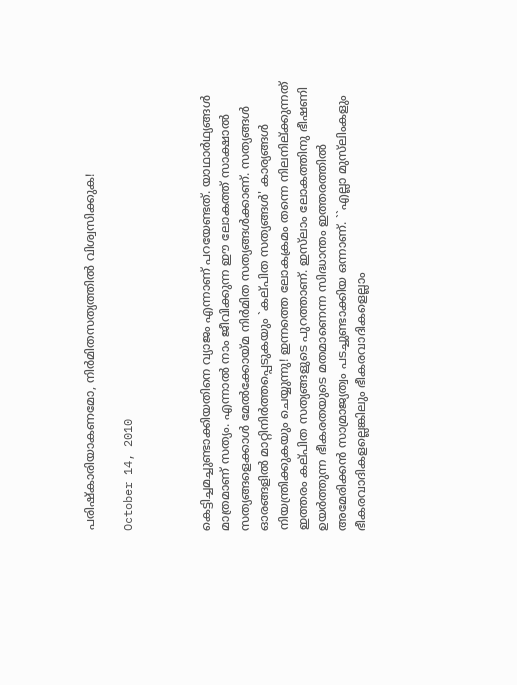പരിഷ്‌കാരിയാകണമോ, നിര്‍മിതസത്യത്തില്‍ വിശ്വസിക്കുക!

October 14, 2010



കെട്ടിച്ചമച്ചുണ്ടാക്കിയതിനെ വ്യാജം എന്നാണ്‌ പറയേണ്ടത്‌. യാഥാര്‍ഥ്യങ്ങള്‍ മാത്രമാണ്‌ സത്യം. എന്നാല്‍ നാം ജീവിക്കുന്ന ഈ ലോകത്ത്‌ സാക്ഷാല്‍ സത്യങ്ങളെക്കാള്‍ മേല്‍ക്കോയ്‌മ നിര്‍മിത സത്യങ്ങള്‍ക്കാണ്‌. സത്യങ്ങള്‍ ഓരങ്ങളില്‍ മാറ്റിനിര്‍ത്തപ്പെടുകയും `കല്‌പിത സത്യങ്ങള്‍' കാര്യങ്ങള്‍ നിയന്ത്രിക്കുകയും ചെയ്യുന്നു! ഇന്നത്തെ ലോകക്രമം തന്നെ നിലനില്‌ക്കുന്നത്‌ ഇത്തരം കല്‌പിത സത്യങ്ങളുടെ പുറത്താണ്‌. ഇസ്‌ലാം ലോകത്തിനു ഭീഷണി ഉയര്‍ത്തുന്ന ഭീകരതയുടെ മതമാണെന്ന സിദ്ധാന്തം ഇത്തരത്തില്‍ അമേരിക്കന്‍ സാമ്രാജ്യത്വം പടച്ചുണ്ടാക്കിയ ഒന്നാണ്‌. ``എല്ലാ മുസ്‌ലിംകളും ഭീകരവാദികളല്ലെങ്കിലും ഭീകരവാദികളെല്ലാം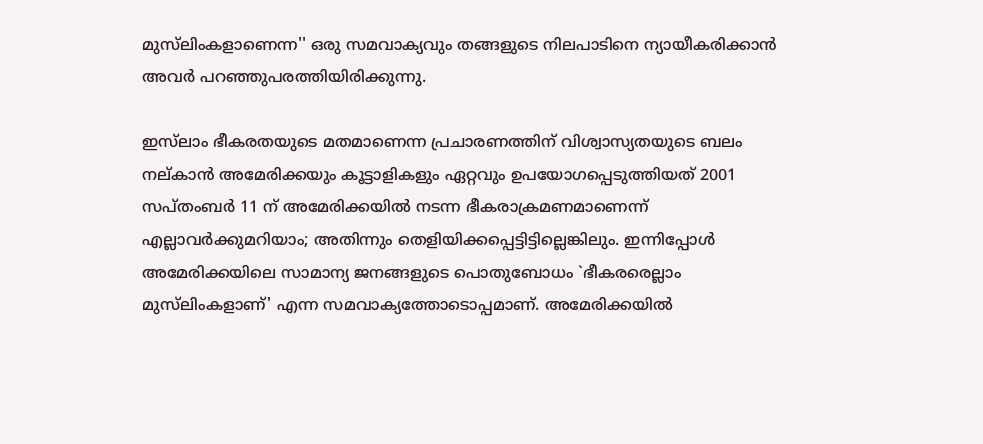മുസ്‌ലിംകളാണെന്ന'' ഒരു സമവാക്യവും തങ്ങളുടെ നിലപാടിനെ ന്യായീകരിക്കാന്‍ അവര്‍ പറഞ്ഞുപരത്തിയിരിക്കുന്നു.

ഇസ്‌ലാം ഭീകരതയുടെ മതമാണെന്ന പ്രചാരണത്തിന്‌ വിശ്വാസ്യതയുടെ ബലം നല്‌കാന്‍ അമേരിക്കയും കൂട്ടാളികളും ഏറ്റവും ഉപയോഗപ്പെടുത്തിയത്‌ 2001 സപ്‌തംബര്‍ 11 ന്‌ അമേരിക്കയില്‍ നടന്ന ഭീകരാക്രമണമാണെന്ന്‌ എല്ലാവര്‍ക്കുമറിയാം; അതിന്നും തെളിയിക്കപ്പെട്ടിട്ടില്ലെങ്കിലും. ഇന്നിപ്പോള്‍ അമേരിക്കയിലെ സാമാന്യ ജനങ്ങളുടെ പൊതുബോധം `ഭീകരരെല്ലാം മുസ്‌ലിംകളാണ്‌' എന്ന സമവാക്യത്തോടൊപ്പമാണ്‌. അമേരിക്കയില്‍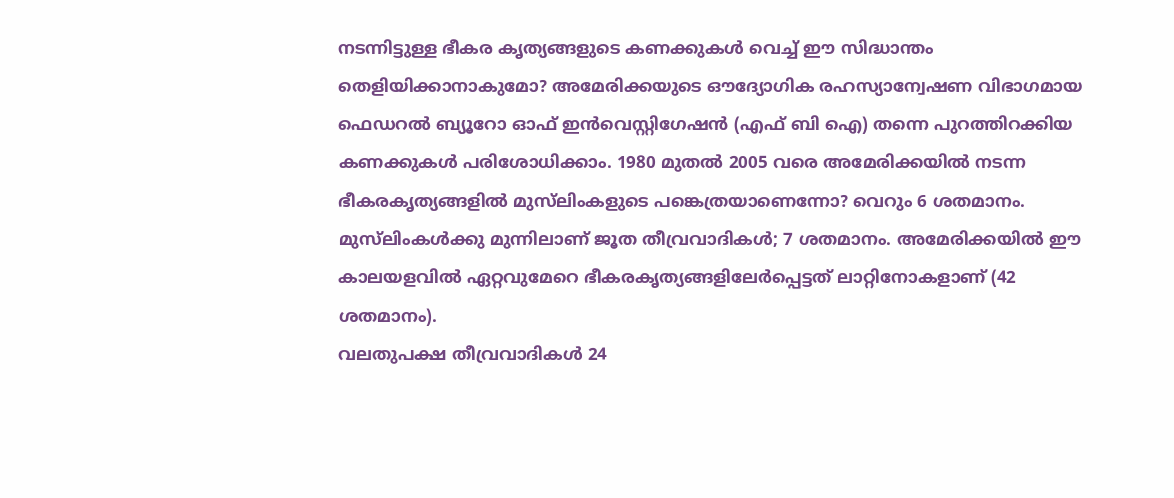നടന്നിട്ടുള്ള ഭീകര കൃത്യങ്ങളുടെ കണക്കുകള്‍ വെച്ച്‌ ഈ സിദ്ധാന്തം തെളിയിക്കാനാകുമോ? അമേരിക്കയുടെ ഔദ്യോഗിക രഹസ്യാന്വേഷണ വിഭാഗമായ ഫെഡറല്‍ ബ്യൂറോ ഓഫ്‌ ഇന്‍വെസ്റ്റിഗേഷന്‍ (എഫ്‌ ബി ഐ) തന്നെ പുറത്തിറക്കിയ കണക്കുകള്‍ പരിശോധിക്കാം. 1980 മുതല്‍ 2005 വരെ അമേരിക്കയില്‍ നടന്ന ഭീകരകൃത്യങ്ങളില്‍ മുസ്‌ലിംകളുടെ പങ്കെത്രയാണെന്നോ? വെറും 6 ശതമാനം. മുസ്‌ലിംകള്‍ക്കു മുന്നിലാണ്‌ ജൂത തീവ്രവാദികള്‍; 7 ശതമാനം. അമേരിക്കയില്‍ ഈ കാലയളവില്‍ ഏറ്റവുമേറെ ഭീകരകൃത്യങ്ങളിലേര്‍പ്പെട്ടത്‌ ലാറ്റിനോകളാണ്‌ (42 ശതമാനം).
വലതുപക്ഷ തീവ്രവാദികള്‍ 24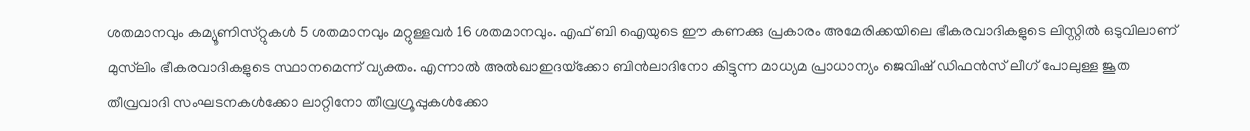ശതമാനവും കമ്യൂണിസ്‌റ്റുകള്‍ 5 ശതമാനവും മറ്റുള്ളവര്‍ 16 ശതമാനവും. എഫ്‌ ബി ഐയുടെ ഈ കണക്കു പ്രകാരം അമേരിക്കയിലെ ഭീകരവാദികളുടെ ലിസ്റ്റില്‍ ഒടുവിലാണ്‌ മുസ്‌ലിം ഭീകരവാദികളുടെ സ്ഥാനമെന്ന്‌ വ്യക്തം. എന്നാല്‍ അല്‍ഖാഇദയ്‌ക്കോ ബിന്‍ലാദിനോ കിട്ടുന്ന മാധ്യമ പ്രാധാന്യം ജെവിഷ്‌ ഡിഫന്‍സ്‌ ലീഗ്‌ പോലുള്ള ജൂത തീവ്രവാദി സംഘടനകള്‍ക്കോ ലാറ്റിനോ തീവ്രഗ്രൂപ്പുകള്‍ക്കോ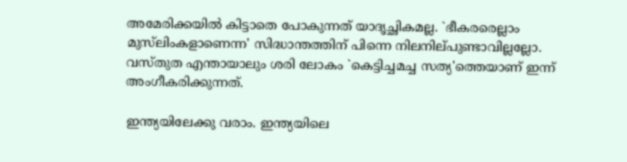അമേരിക്കയില്‍ കിട്ടാതെ പോകുന്നത്‌ യാദൃച്ഛികമല്ല. `ഭീകരരെല്ലാം മുസ്‌ലിംകളാണെന്ന' സിദ്ധാന്തത്തിന്‌ പിന്നെ നിലനില്‌പുണ്ടാവില്ലല്ലോ. വസ്‌തുത എന്തായാലും ശരി ലോകം `കെട്ടിച്ചമച്ച സത്യ'ത്തെയാണ്‌ ഇന്ന്‌ അംഗീകരിക്കുന്നത്‌.

ഇന്ത്യയിലേക്കു വരാം. ഇന്ത്യയിലെ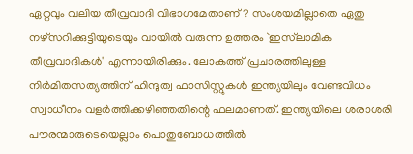ഏറ്റവും വലിയ തീവ്രവാദി വിഭാഗമേതാണ്‌? സംശയമില്ലാതെ ഏതു നഴ്‌സറിക്കുട്ടിയുടെയും വായില്‍ വരുന്ന ഉത്തരം `ഇസ്‌ലാമിക തീവ്രവാദികള്‍' എന്നായിരിക്കും. ലോകത്ത്‌ പ്രചാരത്തിലുള്ള നിര്‍മിതസത്യത്തിന്‌ ഹിന്ദുത്വ ഫാസിസ്റ്റുകള്‍ ഇന്ത്യയിലും വേണ്ടവിധം സ്വാധീനം വളര്‍ത്തിക്കഴിഞ്ഞതിന്റെ ഫലമാണത്‌. ഇന്ത്യയിലെ ശരാശരി പൗരന്മാരുടെയെല്ലാം പൊതുബോധത്തില്‍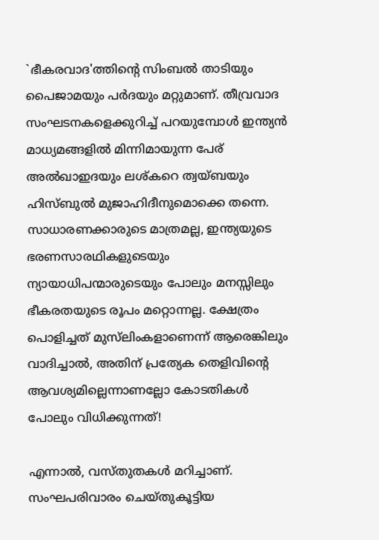`ഭീകരവാദ'ത്തിന്റെ സിംബല്‍ താടിയും പൈജാമയും പര്‍ദയും മറ്റുമാണ്‌. തീവ്രവാദ സംഘടനകളെക്കുറിച്ച്‌ പറയുമ്പോള്‍ ഇന്ത്യന്‍ മാധ്യമങ്ങളില്‍ മിന്നിമായുന്ന പേര്‌ അല്‍ഖാഇദയും ലശ്‌കറെ ത്വയ്‌ബയും ഹിസ്‌ബുല്‍ മുജാഹിദീനുമൊക്കെ തന്നെ. സാധാരണക്കാരുടെ മാത്രമല്ല, ഇന്ത്യയുടെ ഭരണസാരഥികളുടെയും ന്യായാധിപന്മാരുടെയും പോലും മനസ്സിലും ഭീകരതയുടെ രൂപം മറ്റൊന്നല്ല. ക്ഷേത്രം പൊളിച്ചത്‌ മുസ്‌ലിംകളാണെന്ന്‌ ആരെങ്കിലും വാദിച്ചാല്‍, അതിന്‌ പ്രത്യേക തെളിവിന്റെ ആവശ്യമില്ലെന്നാണല്ലോ കോടതികള്‍ പോലും വിധിക്കുന്നത്‌!

എന്നാല്‍, വസ്‌തുതകള്‍ മറിച്ചാണ്‌. സംഘപരിവാരം ചെയ്‌തുകൂട്ടിയ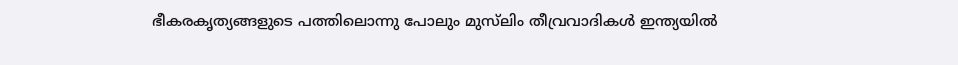ഭീകരകൃത്യങ്ങളുടെ പത്തിലൊന്നു പോലും മുസ്‌ലിം തീവ്രവാദികള്‍ ഇന്ത്യയില്‍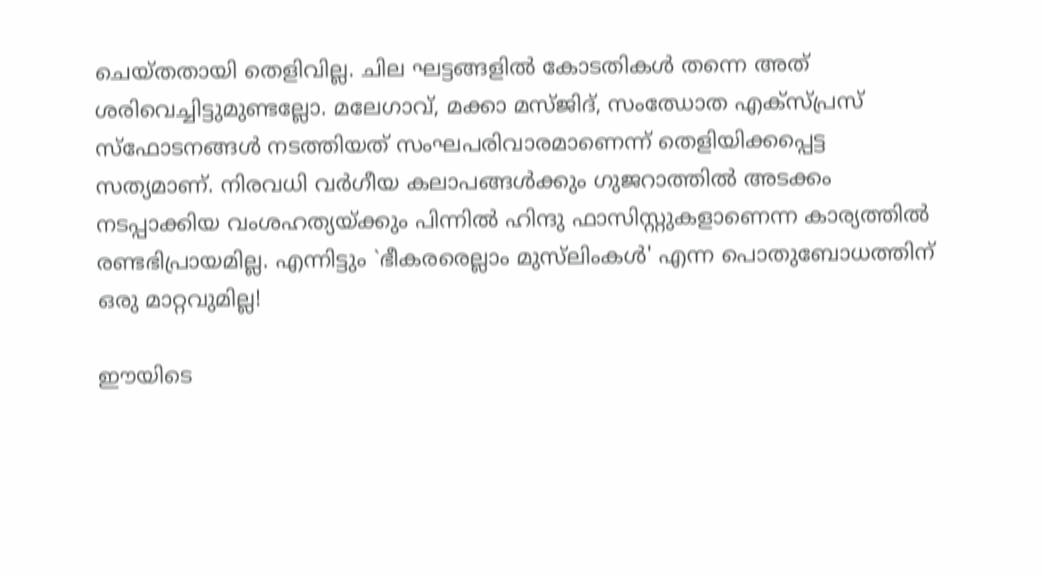ചെയ്‌തതായി തെളിവില്ല. ചില ഘട്ടങ്ങളില്‍ കോടതികള്‍ തന്നെ അത്‌ ശരിവെച്ചിട്ടുമുണ്ടല്ലോ. മലേഗാവ്‌, മക്കാ മസ്‌ജിദ്‌, സംഝോത എക്‌സ്‌പ്രസ്‌ സ്‌ഫോടനങ്ങള്‍ നടത്തിയത്‌ സംഘപരിവാരമാണെന്ന്‌ തെളിയിക്കപ്പെട്ട സത്യമാണ്‌. നിരവധി വര്‍ഗീയ കലാപങ്ങള്‍ക്കും ഗുജറാത്തില്‍ അടക്കം നടപ്പാക്കിയ വംശഹത്യയ്‌ക്കും പിന്നില്‍ ഹിന്ദു ഫാസിസ്റ്റുകളാണെന്ന കാര്യത്തില്‍ രണ്ടഭിപ്രായമില്ല. എന്നിട്ടും `ഭീകരരെല്ലാം മുസ്‌ലിംകള്‍' എന്ന പൊതുബോധത്തിന്‌ ഒരു മാറ്റവുമില്ല!

ഈയിടെ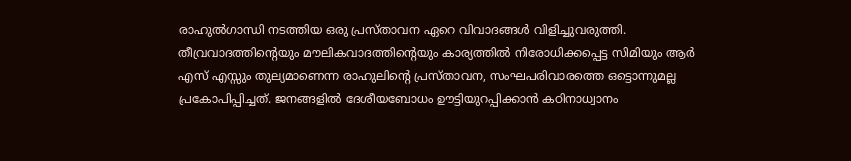രാഹുല്‍ഗാന്ധി നടത്തിയ ഒരു പ്രസ്‌താവന ഏറെ വിവാദങ്ങള്‍ വിളിച്ചുവരുത്തി. തീവ്രവാദത്തിന്റെയും മൗലികവാദത്തിന്റെയും കാര്യത്തില്‍ നിരോധിക്കപ്പെട്ട സിമിയും ആര്‍ എസ്‌ എസ്സും തുല്യമാണെന്ന രാഹുലിന്റെ പ്രസ്‌താവന, സംഘപരിവാരത്തെ ഒട്ടൊന്നുമല്ല പ്രകോപിപ്പിച്ചത്‌. ജനങ്ങളില്‍ ദേശീയബോധം ഊട്ടിയുറപ്പിക്കാന്‍ കഠിനാധ്വാനം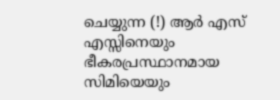ചെയ്യുന്ന (!) ആര്‍ എസ്‌ എസ്സിനെയും ഭീകരപ്രസ്ഥാനമായ സിമിയെയും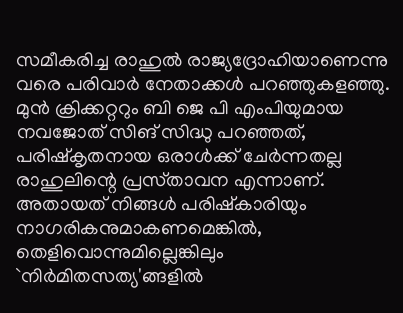സമീകരിച്ച രാഹുല്‍ രാജ്യദ്രോഹിയാണെന്നു വരെ പരിവാര്‍ നേതാക്കള്‍ പറഞ്ഞുകളഞ്ഞു. മുന്‍ ക്രിക്കറ്ററും ബി ജെ പി എംപിയുമായ നവജോത്‌ സിങ്‌ സിദ്ധു പറഞ്ഞത്‌, പരിഷ്‌കൃതനായ ഒരാള്‍ക്ക്‌ ചേര്‍ന്നതല്ല രാഹുലിന്റെ പ്രസ്‌താവന എന്നാണ്‌. അതായത്‌ നിങ്ങള്‍ പരിഷ്‌കാരിയും നാഗരികനുമാകണമെങ്കില്‍, തെളിവൊന്നുമില്ലെങ്കിലും `നിര്‍മിതസത്യ'ങ്ങളില്‍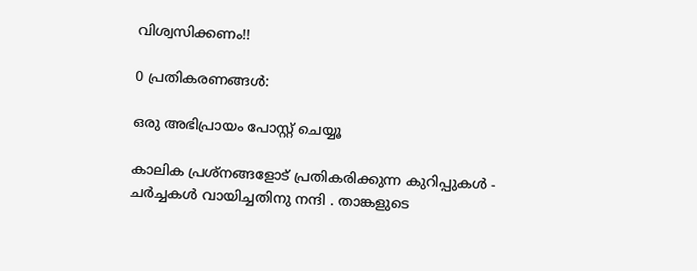വിശ്വസിക്കണം!!

0 പ്രതികരണങ്ങള്‍:

ഒരു അഭിപ്രായം പോസ്റ്റ് ചെയ്യൂ

കാലിക പ്രശ്നങ്ങളോട് പ്രതികരിക്കുന്ന കുറിപ്പു‌കള്‍ - ചര്‍ച്ചകള്‍ വായിച്ചതിനു നന്ദി . താങ്കളുടെ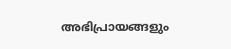അഭിപ്രായങ്ങളും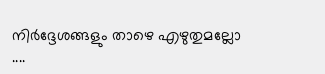നിര്‍ദ്ദേശങ്ങളും താഴെ എഴുതുമല്ലോ ....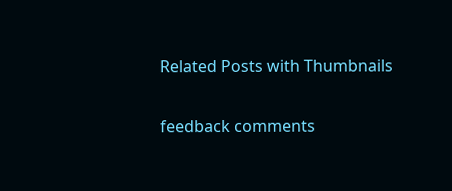Related Posts with Thumbnails

feedback comments